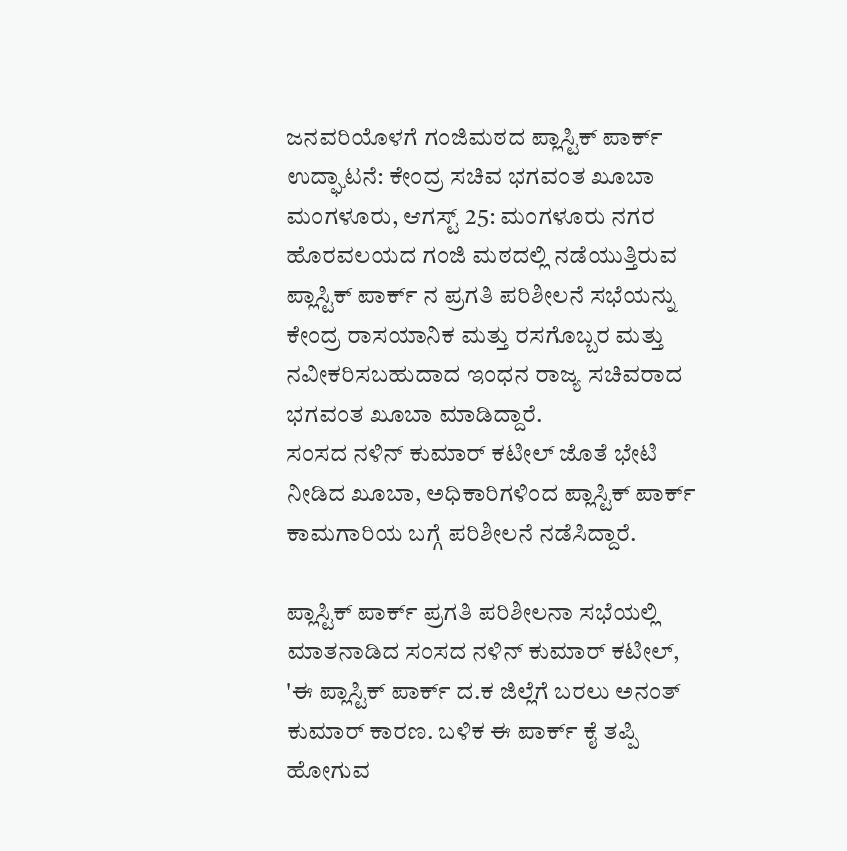ಜನವರಿಯೊಳಗೆ ಗಂಜಿಮಠದ ಪ್ಲಾಸ್ಟಿಕ್ ಪಾರ್ಕ್ ಉದ್ಘಾಟನೆ: ಕೇಂದ್ರ ಸಚಿವ ಭಗವಂತ ಖೂಬಾ
ಮಂಗಳೂರು, ಆಗಸ್ಟ್ 25: ಮಂಗಳೂರು ನಗರ ಹೊರವಲಯದ ಗಂಜಿ ಮಠದಲ್ಲಿ ನಡೆಯುತ್ತಿರುವ ಪ್ಲಾಸ್ಟಿಕ್ ಪಾರ್ಕ್ ನ ಪ್ರಗತಿ ಪರಿಶೀಲನೆ ಸಭೆಯನ್ನು ಕೇಂದ್ರ ರಾಸಯಾನಿಕ ಮತ್ತು ರಸಗೊಬ್ಬರ ಮತ್ತು ನವೀಕರಿಸಬಹುದಾದ ಇಂಧನ ರಾಜ್ಯ ಸಚಿವರಾದ ಭಗವಂತ ಖೂಬಾ ಮಾಡಿದ್ದಾರೆ.
ಸಂಸದ ನಳಿನ್ ಕುಮಾರ್ ಕಟೀಲ್ ಜೊತೆ ಭೇಟಿ ನೀಡಿದ ಖೂಬಾ, ಅಧಿಕಾರಿಗಳಿಂದ ಪ್ಲಾಸ್ಟಿಕ್ ಪಾರ್ಕ್ ಕಾಮಗಾರಿಯ ಬಗ್ಗೆ ಪರಿಶೀಲನೆ ನಡೆಸಿದ್ದಾರೆ.

ಪ್ಲಾಸ್ಟಿಕ್ ಪಾರ್ಕ್ ಪ್ರಗತಿ ಪರಿಶೀಲನಾ ಸಭೆಯಲ್ಲಿ ಮಾತನಾಡಿದ ಸಂಸದ ನಳಿನ್ ಕುಮಾರ್ ಕಟೀಲ್, 'ಈ ಪ್ಲಾಸ್ಟಿಕ್ ಪಾರ್ಕ್ ದ.ಕ ಜಿಲ್ಲೆಗೆ ಬರಲು ಅನಂತ್ ಕುಮಾರ್ ಕಾರಣ. ಬಳಿಕ ಈ ಪಾರ್ಕ್ ಕೈ ತಪ್ಪಿ ಹೋಗುವ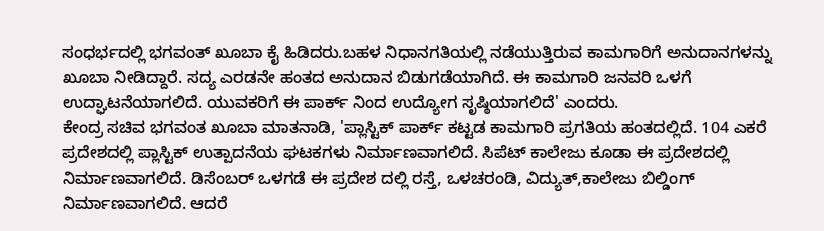ಸಂಧರ್ಭದಲ್ಲಿ ಭಗವಂತ್ ಖೂಬಾ ಕೈ ಹಿಡಿದರು.ಬಹಳ ನಿಧಾನಗತಿಯಲ್ಲಿ ನಡೆಯುತ್ತಿರುವ ಕಾಮಗಾರಿಗೆ ಅನುದಾನಗಳನ್ನು ಖೂಬಾ ನೀಡಿದ್ದಾರೆ. ಸದ್ಯ ಎರಡನೇ ಹಂತದ ಅನುದಾನ ಬಿಡುಗಡೆಯಾಗಿದೆ. ಈ ಕಾಮಗಾರಿ ಜನವರಿ ಒಳಗೆ ಉದ್ಘಾಟನೆಯಾಗಲಿದೆ. ಯುವಕರಿಗೆ ಈ ಪಾರ್ಕ್ ನಿಂದ ಉದ್ಯೋಗ ಸೃಷ್ಠಿಯಾಗಲಿದೆ' ಎಂದರು.
ಕೇಂದ್ರ ಸಚಿವ ಭಗವಂತ ಖೂಬಾ ಮಾತನಾಡಿ, 'ಪ್ಲಾಸ್ಟಿಕ್ ಪಾರ್ಕ್ ಕಟ್ಟಡ ಕಾಮಗಾರಿ ಪ್ರಗತಿಯ ಹಂತದಲ್ಲಿದೆ. 104 ಎಕರೆ ಪ್ರದೇಶದಲ್ಲಿ ಪ್ಲಾಸ್ಟಿಕ್ ಉತ್ಪಾದನೆಯ ಘಟಕಗಳು ನಿರ್ಮಾಣವಾಗಲಿದೆ. ಸಿಪೆಟ್ ಕಾಲೇಜು ಕೂಡಾ ಈ ಪ್ರದೇಶದಲ್ಲಿ ನಿರ್ಮಾಣವಾಗಲಿದೆ. ಡಿಸೆಂಬರ್ ಒಳಗಡೆ ಈ ಪ್ರದೇಶ ದಲ್ಲಿ ರಸ್ತೆ, ಒಳಚರಂಡಿ, ವಿದ್ಯುತ್,ಕಾಲೇಜು ಬಿಲ್ಡಿಂಗ್ ನಿರ್ಮಾಣವಾಗಲಿದೆ. ಆದರೆ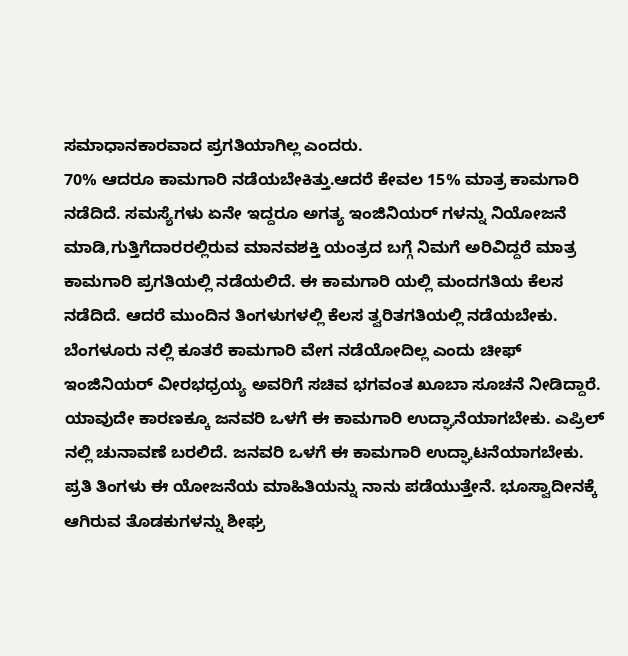ಸಮಾಧಾನಕಾರವಾದ ಪ್ರಗತಿಯಾಗಿಲ್ಲ ಎಂದರು.
70% ಆದರೂ ಕಾಮಗಾರಿ ನಡೆಯಬೇಕಿತ್ತು.ಆದರೆ ಕೇವಲ 15% ಮಾತ್ರ ಕಾಮಗಾರಿ ನಡೆದಿದೆ. ಸಮಸ್ಯೆಗಳು ಏನೇ ಇದ್ದರೂ ಅಗತ್ಯ ಇಂಜಿನಿಯರ್ ಗಳನ್ನು ನಿಯೋಜನೆ ಮಾಡಿ,ಗುತ್ತಿಗೆದಾರರಲ್ಲಿರುವ ಮಾನವಶಕ್ತಿ ಯಂತ್ರದ ಬಗ್ಗೆ ನಿಮಗೆ ಅರಿವಿದ್ದರೆ ಮಾತ್ರ ಕಾಮಗಾರಿ ಪ್ರಗತಿಯಲ್ಲಿ ನಡೆಯಲಿದೆ. ಈ ಕಾಮಗಾರಿ ಯಲ್ಲಿ ಮಂದಗತಿಯ ಕೆಲಸ ನಡೆದಿದೆ. ಆದರೆ ಮುಂದಿನ ತಿಂಗಳುಗಳಲ್ಲಿ ಕೆಲಸ ತ್ವರಿತಗತಿಯಲ್ಲಿ ನಡೆಯಬೇಕು. ಬೆಂಗಳೂರು ನಲ್ಲಿ ಕೂತರೆ ಕಾಮಗಾರಿ ವೇಗ ನಡೆಯೋದಿಲ್ಲ ಎಂದು ಚೀಫ್ ಇಂಜಿನಿಯರ್ ವೀರಭಧ್ರಯ್ಯ ಅವರಿಗೆ ಸಚಿವ ಭಗವಂತ ಖೂಬಾ ಸೂಚನೆ ನೀಡಿದ್ದಾರೆ.
ಯಾವುದೇ ಕಾರಣಕ್ಕೂ ಜನವರಿ ಒಳಗೆ ಈ ಕಾಮಗಾರಿ ಉದ್ಘಾನೆಯಾಗಬೇಕು. ಎಪ್ರಿಲ್ ನಲ್ಲಿ ಚುನಾವಣೆ ಬರಲಿದೆ. ಜನವರಿ ಒಳಗೆ ಈ ಕಾಮಗಾರಿ ಉದ್ಘಾಟನೆಯಾಗಬೇಕು. ಪ್ರತಿ ತಿಂಗಳು ಈ ಯೋಜನೆಯ ಮಾಹಿತಿಯನ್ನು ನಾನು ಪಡೆಯುತ್ತೇನೆ. ಭೂಸ್ವಾದೀನಕ್ಕೆ ಆಗಿರುವ ತೊಡಕುಗಳನ್ನು ಶೀಘ್ರ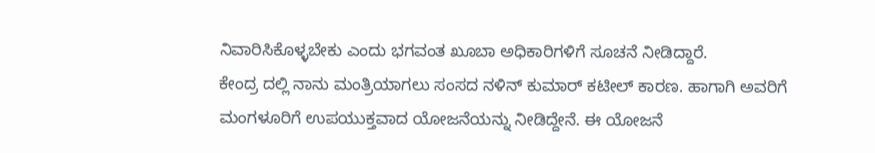ನಿವಾರಿಸಿಕೊಳ್ಳಬೇಕು ಎಂದು ಭಗವಂತ ಖೂಬಾ ಅಧಿಕಾರಿಗಳಿಗೆ ಸೂಚನೆ ನೀಡಿದ್ದಾರೆ.
ಕೇಂದ್ರ ದಲ್ಲಿ ನಾನು ಮಂತ್ರಿಯಾಗಲು ಸಂಸದ ನಳಿನ್ ಕುಮಾರ್ ಕಟೀಲ್ ಕಾರಣ. ಹಾಗಾಗಿ ಅವರಿಗೆ ಮಂಗಳೂರಿಗೆ ಉಪಯುಕ್ತವಾದ ಯೋಜನೆಯನ್ನು ನೀಡಿದ್ದೇನೆ. ಈ ಯೋಜನೆ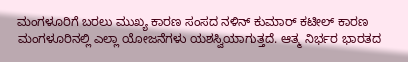ಮಂಗಳೂರಿಗೆ ಬರಲು ಮುಖ್ಯ ಕಾರಣ ಸಂಸದ ನಳಿನ್ ಕುಮಾರ್ ಕಟೀಲ್ ಕಾರಣ ಮಂಗಳೂರಿನಲ್ಲಿ ಎಲ್ಲಾ ಯೋಜನೆಗಳು ಯಶಸ್ವಿಯಾಗುತ್ತದೆ. ಆತ್ಮ ನಿರ್ಭರ ಭಾರತದ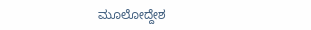ಮೂಲೋದ್ದೇಶ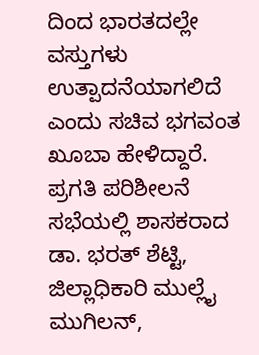ದಿಂದ ಭಾರತದಲ್ಲೇ ವಸ್ತುಗಳು ಉತ್ಪಾದನೆಯಾಗಲಿದೆ ಎಂದು ಸಚಿವ ಭಗವಂತ ಖೂಬಾ ಹೇಳಿದ್ದಾರೆ.
ಪ್ರಗತಿ ಪರಿಶೀಲನೆ ಸಭೆಯಲ್ಲಿ ಶಾಸಕರಾದ ಡಾ. ಭರತ್ ಶೆಟ್ಟಿ, ಜಿಲ್ಲಾಧಿಕಾರಿ ಮುಲ್ಲೈ ಮುಗಿಲನ್,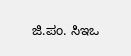ಜಿ.ಪಂ. ಸಿಇಒ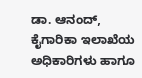ಡಾ. ಆನಂದ್, ಕೈಗಾರಿಕಾ ಇಲಾಖೆಯ ಅಧಿಕಾರಿಗಳು ಹಾಗೂ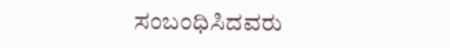ಸಂಬಂಧಿಸಿದವರು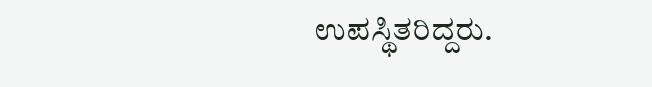ಉಪಸ್ಥಿತರಿದ್ದರು.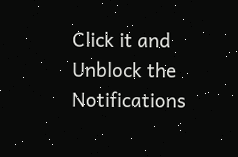Click it and Unblock the Notifications